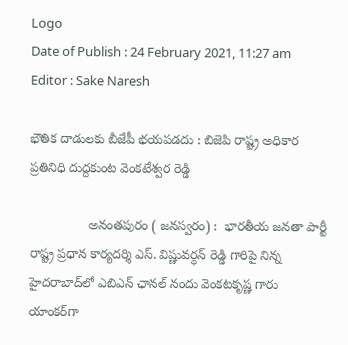Logo
Date of Publish : 24 February 2021, 11:27 am
Editor : Sake Naresh

భౌతిక దాడులకు బీజేపీ భయపడదు : బిజెపి రాష్ట్ర అధికార ప్రతినిధి దుద్దకుంట వెంకటేశ్వర రెడ్డి

                అనంతపురం ( జనస్వరం) :  భారతీయ జనతా పార్టీ రాష్ట్ర ప్రధాన కార్యదర్శి ఎస్‌. విష్ణువర్ధన్‌ రెడ్డి గారిపై నిన్న హైదరాబాద్‌లో ఎబిఎన్‌ ఛానల్‌ నందు వెంకటకృష్ణ గారు యాంకర్‌గా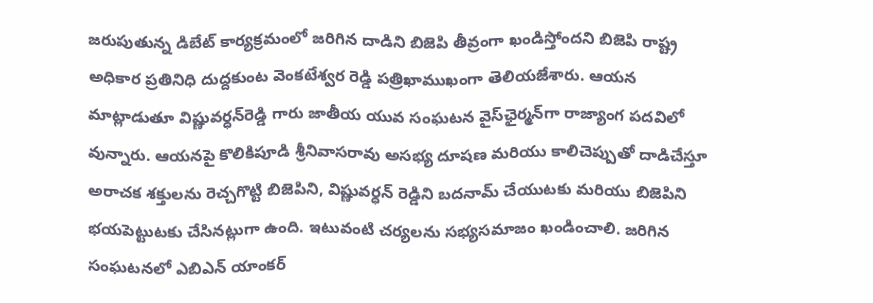జరుపుతున్న డిబేట్‌ కార్యక్రమంలో జరిగిన దాడిని బిజెపి తీవ్రంగా ఖండిస్తోందని బిజెపి రాష్ట్ర అధికార ప్రతినిధి దుద్దకుంట వెంకటేశ్వర రెడ్డి పత్రిఖాముఖంగా తెలియజేశారు. ఆయన మాట్లాడుతూ విష్ణువర్ధన్‌రెడ్డి గారు జాతీయ యువ సంఘటన వైస్‌ఛైర్మన్‌గా రాజ్యాంగ పదవిలో వున్నారు. ఆయనపై కొలికిపూడి శ్రీనివాసరావు అసభ్య దూషణ మరియు కాలిచెప్పుతో దాడిచేస్తూ అరాచక శక్తులను రెచ్చగొట్టి బిజెపిని, విష్ణువర్ధన్‌ రెడ్డిని బదనామ్‌ చేయుటకు మరియు బిజెపిని భయపెట్టుటకు చేసినట్లుగా ఉంది. ఇటువంటి చర్యలను సభ్యసమాజం ఖండించాలి. జరిగిన సంఘటనలో ఎబిఎన్‌ యాంకర్‌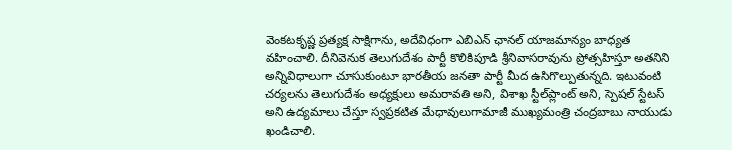వెంకటకృష్ణ ప్రత్యక్ష సాక్షిగాను, అదేవిధంగా ఎబిఎన్‌ ఛానల్‌ యాజమాన్యం బాధ్యత వహించాలి. దీనివెనుక తెలుగుదేశం పార్టీ కొలికిపూడి శ్రీనివాసరావును ప్రోత్సహిస్తూ అతనిని అన్నివిధాలుగా చూసుకుంటూ భారతీయ జనతా పార్టీ మీద ఉసిగొల్పుతున్నది. ఇటువంటి చర్యలను తెలుగుదేశం అధ్యక్షులు అమరావతి అని, విశాఖ స్టీల్‌ప్లాంట్‌ అని, స్పెషల్‌ స్టేటస్‌ అని ఉద్యమాలు చేస్తూ స్వప్రకటిత మేధావులుగామాజీ ముఖ్యమంత్రి చంద్రబాబు నాయుడు ఖండిచాలి.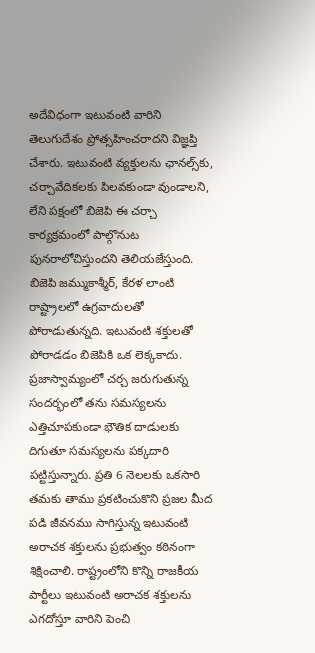అదేవిధంగా ఇటువంటి వారిని తెలుగుదేశం ప్రోత్సహించరాదని విజ్ఞప్తి చేశారు. ఇటువంటి వ్యక్తులను ఛానల్స్‌కు, చర్చావేదికలకు పిలవకుండా వుండాలని, లేని పక్షంలో బిజెపి ఈ చర్చా కార్యక్రమంలో పాల్గొనుట పునరాలోచిస్తుందని తెలియజేస్తుంది. బిజెపి జమ్ముకాశ్మీర్, కేరళ లాంటి రాష్ట్రాలలో ఉగ్రవాదులతో పోరాడుతున్నది. ఇటువంటి శక్తులతో పోరాడడం బిజెపికి ఒక లెక్కకాదు. ప్రజాస్వామ్యంలో చర్చ జరుగుతున్న సందర్భంలో తను సమస్యలను ఎత్తిచూపకుండా భౌతిక దాడులకు దిగుతూ సమస్యలను పక్కదారి పట్టిస్తున్నారు. ప్రతి 6 నెలలకు ఒకసారి తమకు తాము ప్రకటించుకొని ప్రజల మీద పడి జీవనము సాగిస్తున్న ఇటువంటి అరాచక శక్తులను ప్రభుత్వం కఠినంగా శిక్షించాలి. రాష్ట్రంలోని కొన్ని రాజకీయ పార్టీలు ఇటువంటి అరాచక శక్తులను ఎగదోస్తూ వారిని పెంచి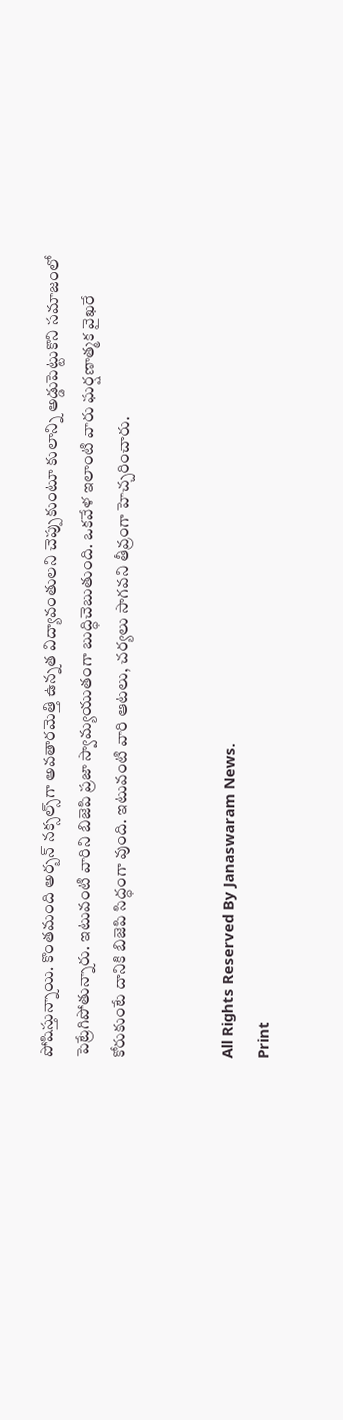పోషిస్తున్నాయి. కొంతమంది అర్బన్‌ నక్సల్స్‌గా అవతారమెత్తి ఉన్నత విద్యావంతులని చెప్పుకుంటూ కులాన్ని అడ్డుపెట్టుకొని సమాజంలో పెట్రేగిపోతున్నారు. ఇటువంటి వారిని బిజెపి ప్రజా స్వామ్యయుతంగా బుద్ధిచెబుతుంది. ఒకవేళ ఇలాంటి వారు ఘర్షణాత్మక వైఖరే కోరుకుంటే దానికి బిజెపి సిద్ధంగా వుంది. ఇటువంటి వారి ఆటలు, చర్యలు సాగవని తీవ్రంగా హెచ్చరించారు.


All Rights Reserved By Janaswaram News.
Print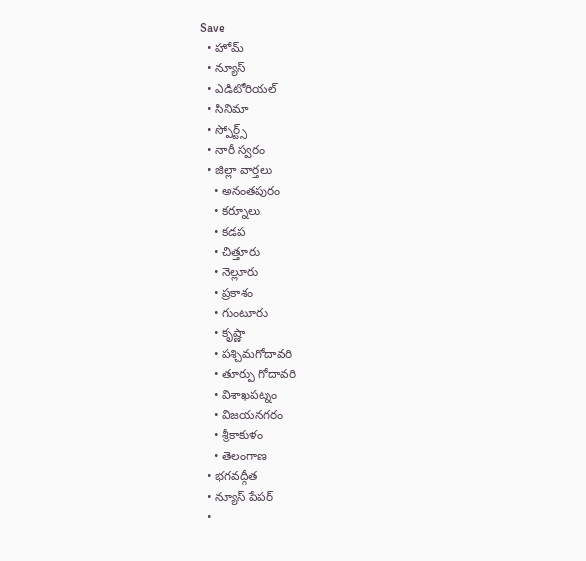Save
  • హోమ్
  • న్యూస్
  • ఎడిటోరియల్
  • సినిమా
  • స్పోర్ట్స్
  • నారీ స్వరం
  • జిల్లా వార్తలు
    • అనంతపురం
    • కర్నూలు
    • కడప
    • చిత్తూరు
    • నెల్లూరు
    • ప్రకాశం
    • గుంటూరు
    • కృష్ణా
    • పశ్చిమగోదావరి
    • తూర్పు గోదావరి
    • విశాఖపట్నం
    • విజయనగరం
    • శ్రీకాకుళం
    • తెలంగాణ
  • భగవద్గీత
  • న్యూస్ పేపర్
  •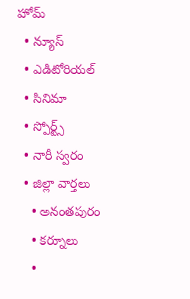హోమ్
  • న్యూస్
  • ఎడిటోరియల్
  • సినిమా
  • స్పోర్ట్స్
  • నారీ స్వరం
  • జిల్లా వార్తలు
    • అనంతపురం
    • కర్నూలు
    •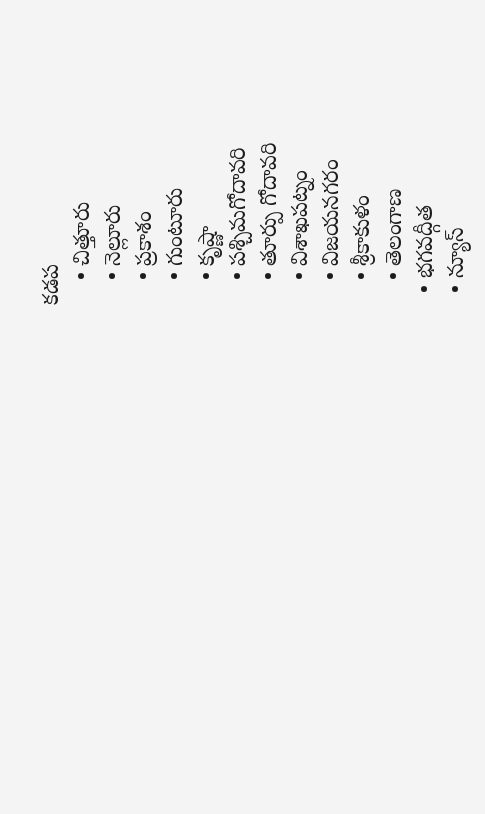కడప
    • చిత్తూరు
    • నెల్లూరు
    • ప్రకాశం
    • గుంటూరు
    • కృష్ణా
    • పశ్చిమగోదావరి
    • తూర్పు గోదావరి
    • విశాఖపట్నం
    • విజయనగరం
    • శ్రీకాకుళం
    • తెలంగాణ
  • భగవద్గీత
  • న్యూస్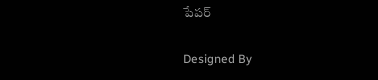పేపర్

Designed By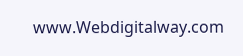www.Webdigitalway.com